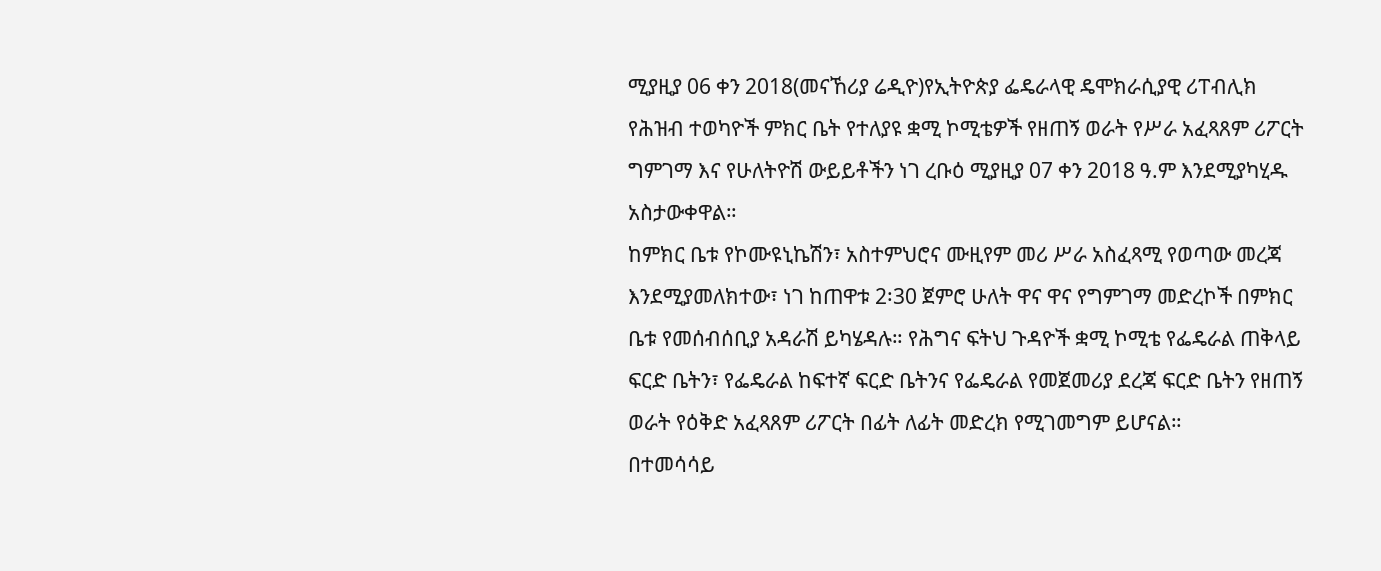ሚያዚያ 06 ቀን 2018(መናኸሪያ ሬዲዮ)የኢትዮጵያ ፌዴራላዊ ዴሞክራሲያዊ ሪፐብሊክ የሕዝብ ተወካዮች ምክር ቤት የተለያዩ ቋሚ ኮሚቴዎች የዘጠኝ ወራት የሥራ አፈጻጸም ሪፖርት ግምገማ እና የሁለትዮሽ ውይይቶችን ነገ ረቡዕ ሚያዚያ 07 ቀን 2018 ዓ.ም እንደሚያካሂዱ አስታውቀዋል።
ከምክር ቤቱ የኮሙዩኒኬሽን፣ አስተምህሮና ሙዚየም መሪ ሥራ አስፈጻሚ የወጣው መረጃ እንደሚያመለክተው፣ ነገ ከጠዋቱ 2፡30 ጀምሮ ሁለት ዋና ዋና የግምገማ መድረኮች በምክር ቤቱ የመሰብሰቢያ አዳራሽ ይካሄዳሉ። የሕግና ፍትህ ጉዳዮች ቋሚ ኮሚቴ የፌዴራል ጠቅላይ ፍርድ ቤትን፣ የፌዴራል ከፍተኛ ፍርድ ቤትንና የፌዴራል የመጀመሪያ ደረጃ ፍርድ ቤትን የዘጠኝ ወራት የዕቅድ አፈጻጸም ሪፖርት በፊት ለፊት መድረክ የሚገመግም ይሆናል።
በተመሳሳይ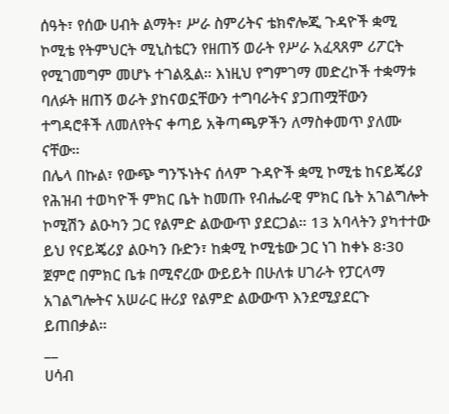ሰዓት፣ የሰው ሀብት ልማት፣ ሥራ ስምሪትና ቴክኖሎጂ ጉዳዮች ቋሚ ኮሚቴ የትምህርት ሚኒስቴርን የዘጠኝ ወራት የሥራ አፈጻጸም ሪፖርት የሚገመግም መሆኑ ተገልጿል። እነዚህ የግምገማ መድረኮች ተቋማቱ ባለፉት ዘጠኝ ወራት ያከናወኗቸውን ተግባራትና ያጋጠሟቸውን ተግዳሮቶች ለመለየትና ቀጣይ አቅጣጫዎችን ለማስቀመጥ ያለሙ ናቸው።
በሌላ በኩል፣ የውጭ ግንኙነትና ሰላም ጉዳዮች ቋሚ ኮሚቴ ከናይጄሪያ የሕዝብ ተወካዮች ምክር ቤት ከመጡ የብሔራዊ ምክር ቤት አገልግሎት ኮሚሽን ልዑካን ጋር የልምድ ልውውጥ ያደርጋል። 13 አባላትን ያካተተው ይህ የናይጄሪያ ልዑካን ቡድን፣ ከቋሚ ኮሚቴው ጋር ነገ ከቀኑ 8፡30 ጀምሮ በምክር ቤቱ በሚኖረው ውይይት በሁለቱ ሀገራት የፓርላማ አገልግሎትና አሠራር ዙሪያ የልምድ ልውውጥ እንደሚያደርጉ ይጠበቃል።
__
ሀሳብ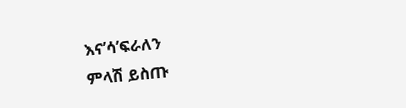እና’ሳ’ፍራለን
ምላሽ ይስጡ